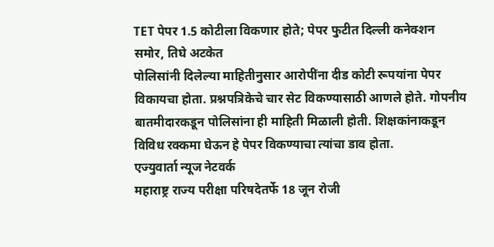TET पेपर 1.5 कोटीला विकणार होते; पेपर फुटीत दिल्ली कनेक्शन समोर, तिघे अटकेत
पोलिसांनी दिलेल्या माहितीनुसार आरोपींना दीड कोटी रूपयांना पेपर विकायचा होता. प्रश्नपत्रिकेचे चार सेट विकण्यासाठी आणले होते. गोपनीय बातमीदारकडून पोलिसांना ही माहिती मिळाली होती. शिक्षकांनाकडून विविध रक्कमा घेऊन हे पेपर विकण्याचा त्यांचा डाव होता.
एज्युवार्ता न्यूज नेटवर्क
महाराष्ट्र राज्य परीक्षा परिषदेतर्फे 18 जून रोजी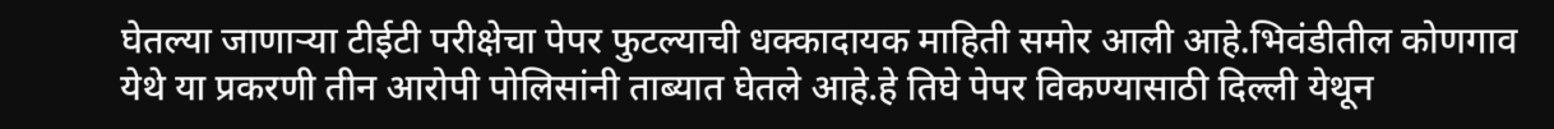घेतल्या जाणाऱ्या टीईटी परीक्षेचा पेपर फुटल्याची धक्कादायक माहिती समोर आली आहे.भिवंडीतील कोणगाव येथे या प्रकरणी तीन आरोपी पोलिसांनी ताब्यात घेतले आहे.हे तिघे पेपर विकण्यासाठी दिल्ली येथून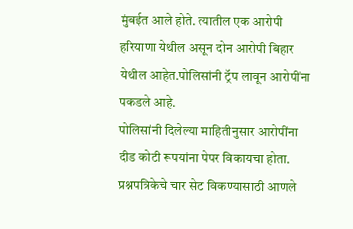मुंबईत आले होते. त्यातील एक आरोपी हरियाणा येथील असून दोन आरोपी बिहार येथील आहेत.पोलिसांनी ट्रॅप लावून आरोपींना पकडले आहे.
पोलिसांनी दिलेल्या माहितीनुसार आरोपींना दीड कोटी रूपयांना पेपर विकायचा होता. प्रश्नपत्रिकेचे चार सेट विकण्यासाठी आणले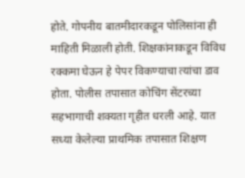होते. गोपनीय बातमीदारकडून पोलिसांना ही माहिती मिळाली होती. शिक्षकांनाकडून विविध रक्कमा घेऊन हे पेपर विकण्याचा त्यांचा डाव होता. पोलीस तपासात कोचिंग सेंटरच्या सहभागाची शक्यता गृहीत धरली आहे. यात सध्या केलेल्या प्राथमिक तपासात शिक्षण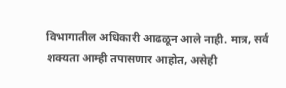विभागातील अधिकारी आढळून आले नाही. मात्र, सर्व शक्यता आम्ही तपासणार आहोत, असेही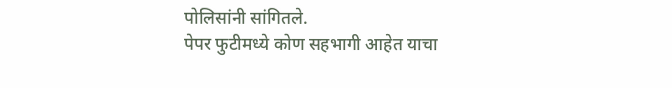पोलिसांनी सांगितले.
पेपर फुटीमध्ये कोण सहभागी आहेत याचा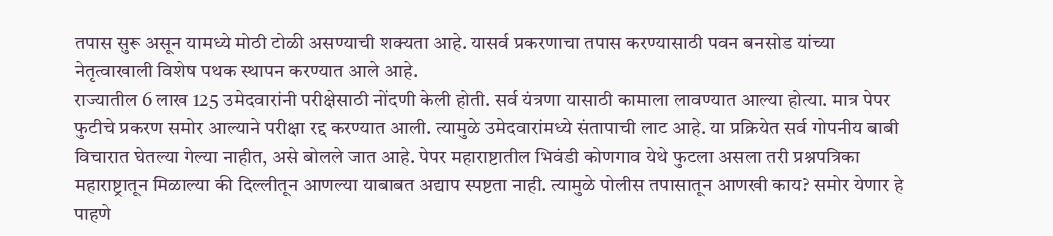तपास सुरू असून यामध्ये मोठी टोळी असण्याची शक्यता आहे. यासर्व प्रकरणाचा तपास करण्यासाठी पवन बनसोड यांच्या नेतृत्वाखाली विशेष पथक स्थापन करण्यात आले आहे.
राज्यातील 6 लाख 125 उमेदवारांनी परीक्षेसाठी नोंदणी केली होती. सर्व यंत्रणा यासाठी कामाला लावण्यात आल्या होत्या. मात्र पेपर फुटीचे प्रकरण समोर आल्याने परीक्षा रद्द करण्यात आली. त्यामुळे उमेदवारांमध्ये संतापाची लाट आहे. या प्रक्रियेत सर्व गोपनीय बाबी विचारात घेतल्या गेल्या नाहीत, असे बोलले जात आहे. पेपर महाराष्टातील भिवंडी कोणगाव येथे फुटला असला तरी प्रश्नपत्रिका महाराष्ट्रातून मिळाल्या की दिल्लीतून आणल्या याबाबत अद्याप स्पष्टता नाही. त्यामुळे पोलीस तपासातून आणखी काय? समोर येणार हे पाहणे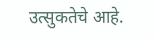उत्सुकतेचे आहे.